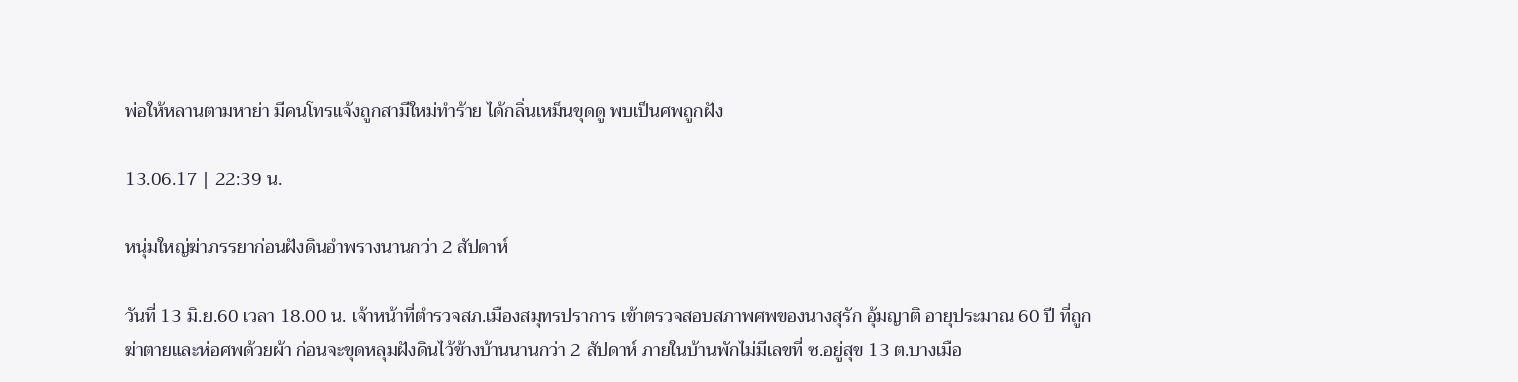พ่อให้หลานตามหาย่า มีคนโทรแจ้งถูกสามีใหม่ทำร้าย ได้กลิ่นเหม็นขุดดู พบเป็นศพถูกฝัง

13.06.17 | 22:39 น.

หนุ่มใหญ่ฆ่าภรรยาก่อนฝังดินอำพรางนานกว่า 2 สัปดาห์

วันที่ 13 มิ.ย.60 เวลา 18.00 น. เจ้าหน้าที่ตำรวจสภ.เมืองสมุทรปราการ เข้าตรวจสอบสภาพศพของนางสุรัก อุ้มญาติ อายุประมาณ 60 ปี ที่ถูกฆ่าตายและห่อศพด้วยผ้า ก่อนจะขุดหลุมฝังดินไว้ข้างบ้านนานกว่า 2 สัปดาห์ ภายในบ้านพักไม่มีเลขที่ ซ.อยู่สุข 13 ต.บางเมือ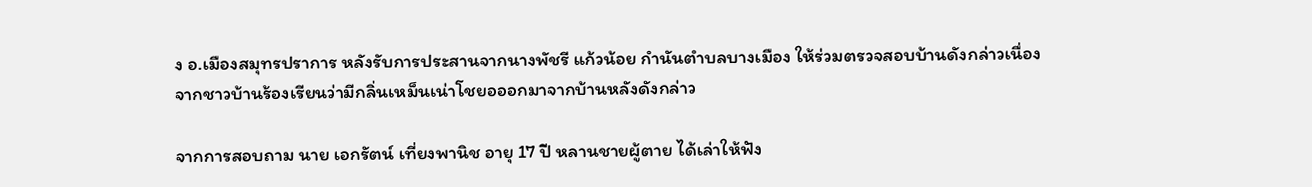ง อ.เมืองสมุทรปราการ หลังรับการประสานจากนางพัชรี แก้วน้อย กำนันตำบลบางเมือง ให้ร่วมตรวจสอบบ้านดังกล่าวเนื่องจากชาวบ้านร้องเรียนว่ามีกลิ่นเหม็นเน่าโชยอออกมาจากบ้านหลังดังกล่าว

จากการสอบถาม นาย เอกรัตน์ เที่ยงพานิช อายุ 17 ปี หลานชายผู้ตาย ได้เล่าให้ฟัง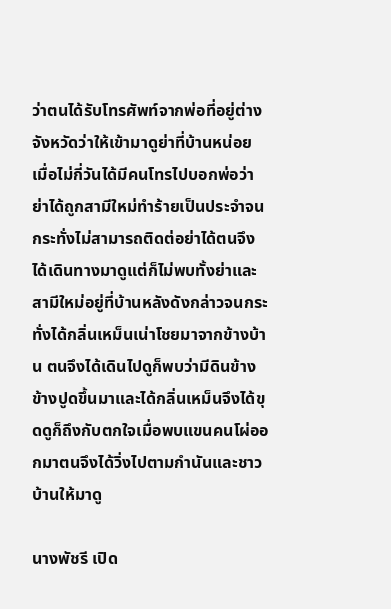ว่าตนได้รับโทรศัพท์จากพ่อที่อยู่ต่างจังหวัดว่าให้เข้ามาดูย่าที่บ้านหน่อย เมื่อไม่กี่วันได้มีคนโทรไปบอกพ่อว่าย่าได้ถูกสามีใหม่ทำร้ายเป็นประจำจนกระทั่งไม่สามารถติดต่อย่าได้ตนจึงได้เดินทางมาดูแต่ก็ไม่พบทั้งย่าและสามีใหม่อยู่ที่บ้านหลังดังกล่าวจนกระทั่งได้กลิ่นเหม็นเน่าโชยมาจากข้างบ้าน ตนจึงได้เดินไปดูก็พบว่ามีดินข้างข้างปูดขึ้นมาและได้กลิ่นเหม็นจึงได้ขุดดูก็ถึงกับตกใจเมื่อพบแขนคนโผ่ออกมาตนจึงได้วิ่งไปตามกำนันและชาวบ้านให้มาดู

นางพัชรี เปิด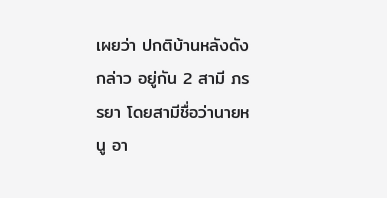เผยว่า ปกติบ้านหลังดังกล่าว อยู่กัน 2 สามี ภรรยา โดยสามีชื่อว่านายหนู อา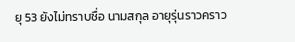ยุ 53 ยังไม่ทราบชื่อ นามสกุล อายุรุ่นราวคราว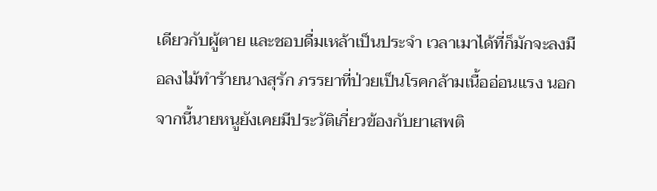เดียวกับผู้ตาย และชอบดื่มเหล้าเป็นประจำ เวลาเมาได้ที่ก็มักจะลงมือลงไม้ทำร้ายนางสุรัก ภรรยาที่ป่วยเป็นโรคกล้ามเนื้ออ่อนแรง นอกจากนี้นายหนูยังเคยมีประวัติเกี่ยวข้องกับยาเสพติ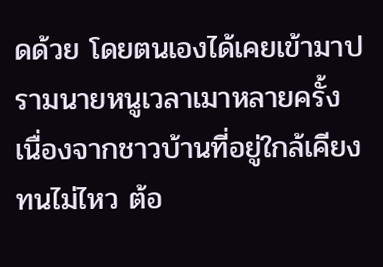ดด้วย โดยตนเองได้เคยเข้ามาปรามนายหนูเวลาเมาหลายครั้ง เนื่องจากชาวบ้านที่อยู่ใกล้เคียงทนไม่ไหว ต้อ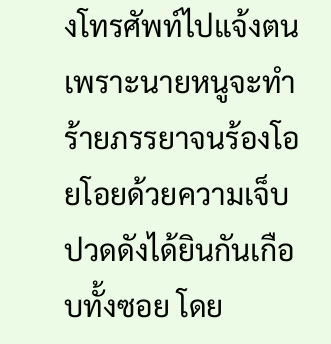งโทรศัพท์ไปแจ้งตน เพราะนายหนูจะทำร้ายภรรยาจนร้องโอยโอยด้วยความเจ็บปวดดังได้ยินกันเกือบทั้งซอย โดย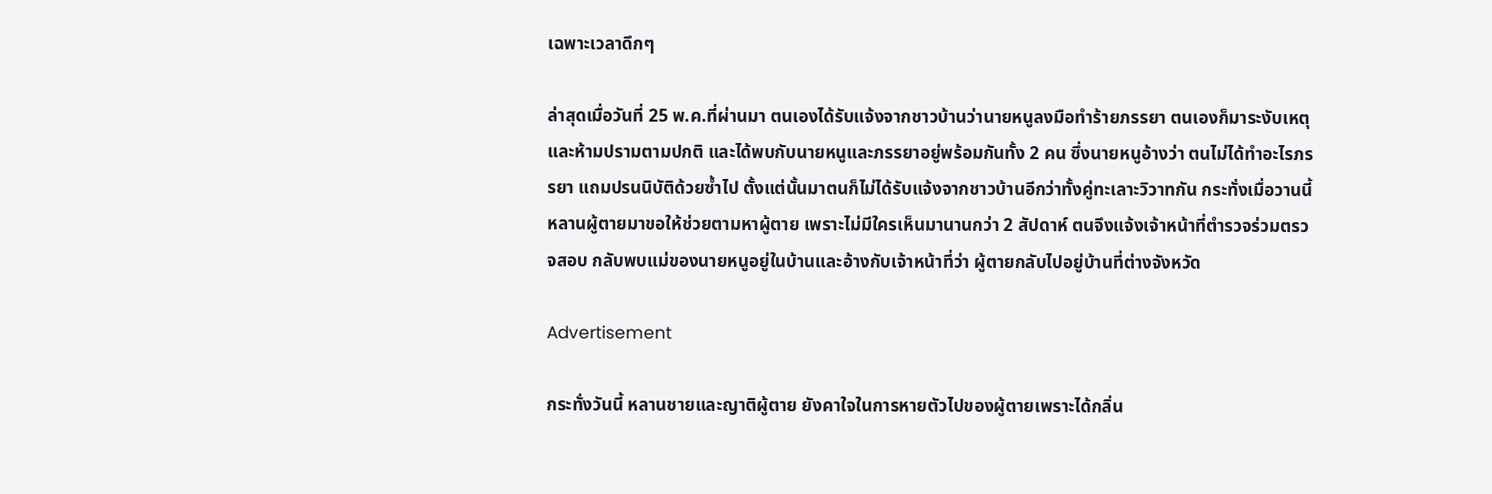เฉพาะเวลาดึกๆ

ล่าสุดเมื่อวันที่ 25 พ.ค.ที่ผ่านมา ตนเองได้รับแจ้งจากชาวบ้านว่านายหนูลงมือทำร้ายภรรยา ตนเองก็มาระงับเหตุและห้ามปรามตามปกติ และได้พบกับนายหนูและภรรยาอยู่พร้อมกันทั้ง 2 คน ซึ่งนายหนูอ้างว่า ตนไม่ได้ทำอะไรภรรยา แถมปรนนิบัติด้วยซ้ำไป ตั้งแต่นั้นมาตนก็ไม่ได้รับแจ้งจากชาวบ้านอีกว่าทั้งคู่ทะเลาะวิวาทกัน กระทั่งเมื่อวานนี้ หลานผู้ตายมาขอให้ช่วยตามหาผู้ตาย เพราะไม่มีใครเห็นมานานกว่า 2 สัปดาห์ ตนจึงแจ้งเจ้าหน้าที่ตำรวจร่วมตรวจสอบ กลับพบแม่ของนายหนูอยู่ในบ้านและอ้างกับเจ้าหน้าที่ว่า ผู้ตายกลับไปอยู่บ้านที่ต่างจังหวัด

Advertisement

กระทั่งวันนี้ หลานชายและญาติผู้ตาย ยังคาใจในการหายตัวไปของผู้ตายเพราะได้กลิ่น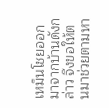เหม็นโชยออกมาจากบ้านดังกล่าว จึงขอให้ตนมาช่วยตามหา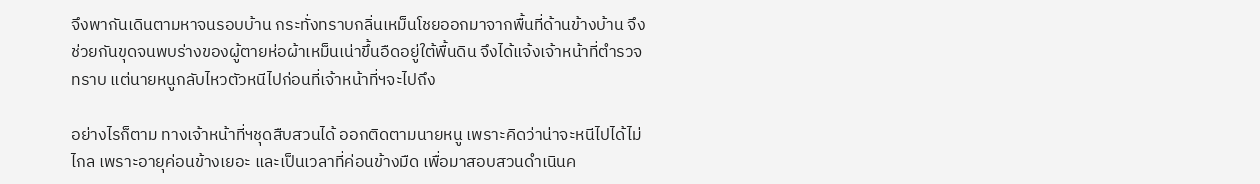จึงพากันเดินตามหาจนรอบบ้าน กระทั่งทราบกลิ่นเหม็นโชยออกมาจากพื้นที่ด้านข้างบ้าน จึงช่วยกันขุดจนพบร่างของผู้ตายห่อผ้าเหม็นเน่าขึ้นอืดอยู่ใต้พื้นดิน จึงได้แจ้งเจ้าหน้าที่ตำรวจทราบ แต่นายหนูกลับไหวตัวหนีไปก่อนที่เจ้าหน้าที่ฯจะไปถึง

อย่างไรก็ตาม ทางเจ้าหน้าที่ฯชุดสืบสวนได้ ออกติดตามนายหนู เพราะคิดว่าน่าจะหนีไปได้ไม่ไกล เพราะอายุค่อนข้างเยอะ และเป็นเวลาที่ค่อนข้างมืด เพื่อมาสอบสวนดำเนินค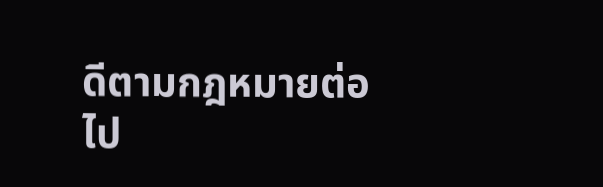ดีตามกฎหมายต่อไป